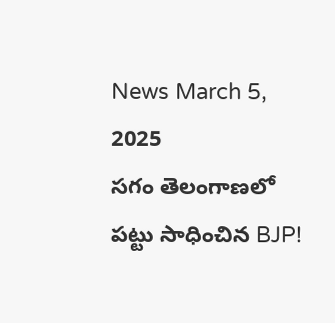News March 5, 2025
సగం తెలంగాణలో పట్టు సాధించిన BJP!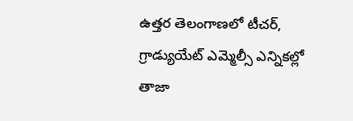ఉత్తర తెలంగాణలో టీచర్, గ్రాడ్యుయేట్ ఎమ్మెల్సీ ఎన్నికల్లో తాజా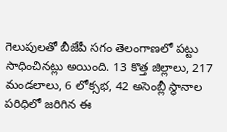గెలుపులతో బీజేపీ సగం తెలంగాణలో పట్టు సాధించినట్లు అయింది. 13 కొత్త జిల్లాలు, 217 మండలాలు, 6 లోక్సభ, 42 అసెంబ్లీ స్థానాల పరిధిలో జరిగిన ఈ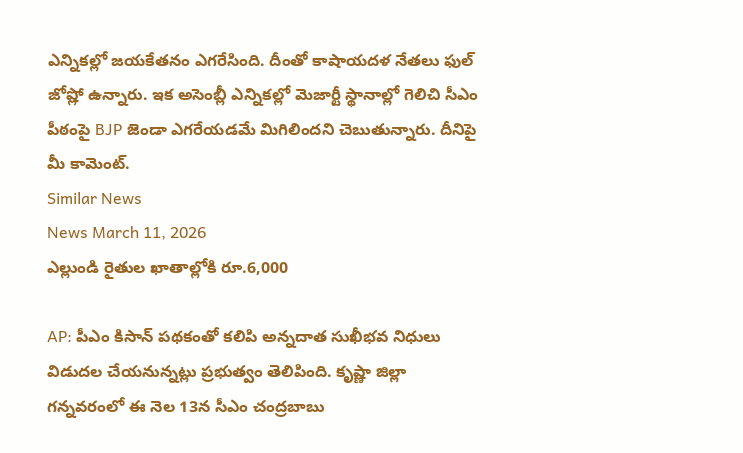ఎన్నికల్లో జయకేతనం ఎగరేసింది. దీంతో కాషాయదళ నేతలు ఫుల్ జోష్లో ఉన్నారు. ఇక అసెంబ్లీ ఎన్నికల్లో మెజార్టీ స్థానాల్లో గెలిచి సీఎం పీఠంపై BJP జెండా ఎగరేయడమే మిగిలిందని చెబుతున్నారు. దీనిపై మీ కామెంట్.
Similar News
News March 11, 2026
ఎల్లుండి రైతుల ఖాతాల్లోకి రూ.6,000

AP: పీఎం కిసాన్ పథకంతో కలిపి అన్నదాత సుఖీభవ నిధులు విడుదల చేయనున్నట్లు ప్రభుత్వం తెలిపింది. కృష్ణా జిల్లా గన్నవరంలో ఈ నెల 13న సీఎం చంద్రబాబు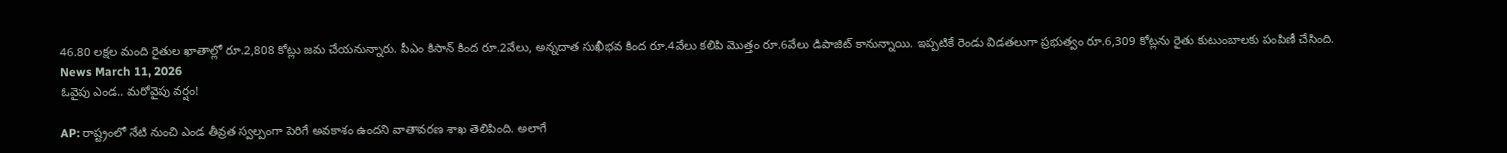46.80 లక్షల మంది రైతుల ఖాతాల్లో రూ.2,808 కోట్లు జమ చేయనున్నారు. పీఎం కిసాన్ కింద రూ.2వేలు, అన్నదాత సుఖీభవ కింద రూ.4వేలు కలిపి మొత్తం రూ.6వేలు డిపాజిట్ కానున్నాయి. ఇప్పటికే రెండు విడతలుగా ప్రభుత్వం రూ.6,309 కోట్లను రైతు కుటుంబాలకు పంపిణీ చేసింది.
News March 11, 2026
ఓవైపు ఎండ.. మరోవైపు వర్షం!

AP: రాష్ట్రంలో నేటి నుంచి ఎండ తీవ్రత స్వల్పంగా పెరిగే అవకాశం ఉందని వాతావరణ శాఖ తెలిపింది. అలాగే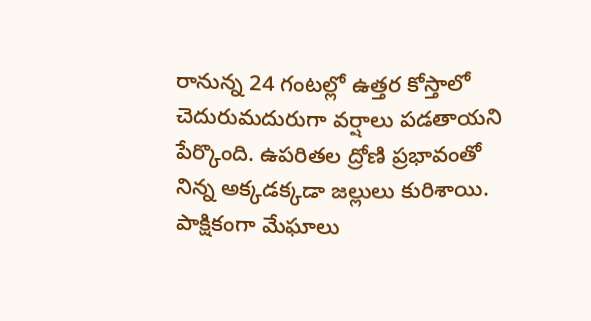రానున్న 24 గంటల్లో ఉత్తర కోస్తాలో చెదురుమదురుగా వర్షాలు పడతాయని పేర్కొంది. ఉపరితల ద్రోణి ప్రభావంతో నిన్న అక్కడక్కడా జల్లులు కురిశాయి. పాక్షికంగా మేఘాలు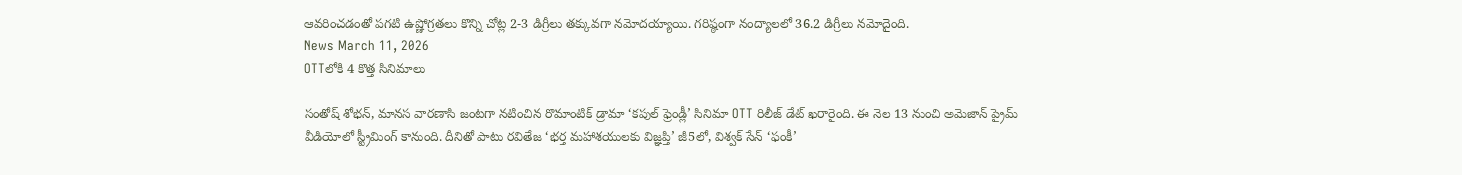ఆవరించడంతో పగటి ఉష్ణోగ్రతలు కొన్ని చోట్ల 2-3 డిగ్రీలు తక్కువగా నమోదయ్యాయి. గరిష్ఠంగా నంద్యాలలో 36.2 డిగ్రీలు నమోదైంది.
News March 11, 2026
OTTలోకి 4 కొత్త సినిమాలు

సంతోష్ శోభన్, మానస వారణాసి జంటగా నటించిన రొమాంటిక్ డ్రామా ‘కపుల్ ఫ్రెండ్లీ’ సినిమా OTT రిలీజ్ డేట్ ఖరారైంది. ఈ నెల 13 నుంచి అమెజాన్ ప్రైమ్ వీడియోలో స్ట్రీమింగ్ కానుంది. దీనితో పాటు రవితేజ ‘భర్త మహాశయులకు విజ్ఞప్తి’ జీ5లో, విశ్వక్ సేన్ ‘ఫంకీ’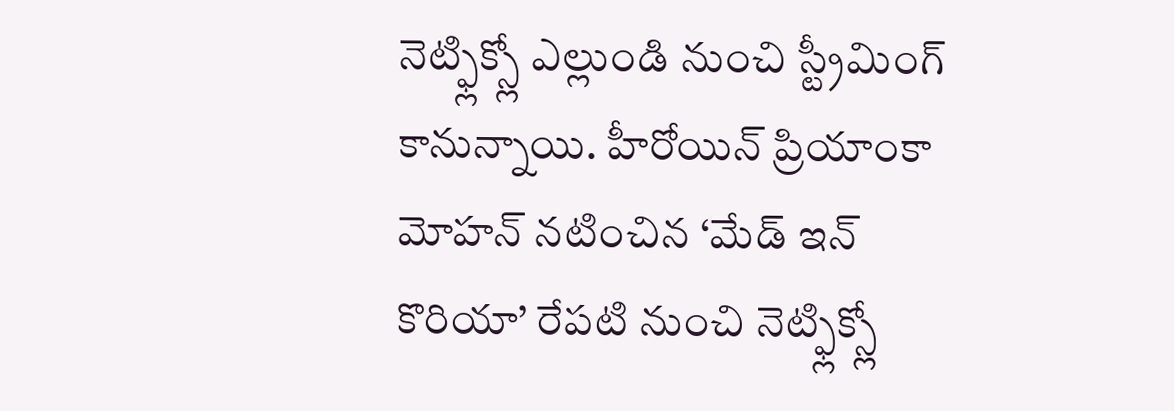నెట్ఫ్లిక్స్లో ఎల్లుండి నుంచి స్ట్రీమింగ్ కానున్నాయి. హీరోయిన్ ప్రియాంకా మోహన్ నటించిన ‘మేడ్ ఇన్ కొరియా’ రేపటి నుంచి నెట్ఫ్లిక్స్లో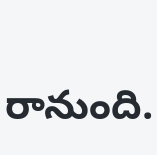రానుంది.